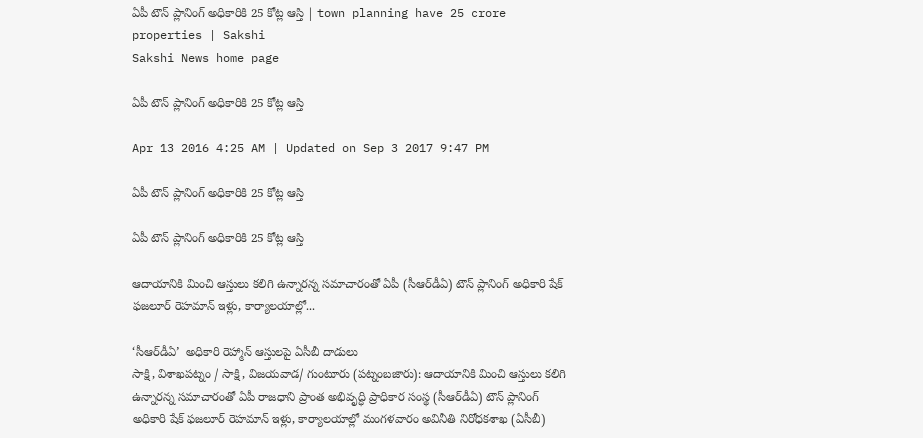ఏపీ టౌన్ ప్లానింగ్ అధికారికి 25 కోట్ల ఆస్తి | town planning have 25 crore properties | Sakshi
Sakshi News home page

ఏపీ టౌన్ ప్లానింగ్ అధికారికి 25 కోట్ల ఆస్తి

Apr 13 2016 4:25 AM | Updated on Sep 3 2017 9:47 PM

ఏపీ టౌన్ ప్లానింగ్ అధికారికి 25 కోట్ల ఆస్తి

ఏపీ టౌన్ ప్లానింగ్ అధికారికి 25 కోట్ల ఆస్తి

ఆదాయానికి మించి ఆస్తులు కలిగి ఉన్నారన్న సమాచారంతో ఏపీ (సీఆర్‌డీఏ) టౌన్ ప్లానింగ్ అధికారి షేక్ ఫజలూర్ రెహమాన్ ఇళ్లు, కార్యాలయాల్లో...

‘సీఆర్‌డీఏ’  అధికారి రెహ్మాన్ ఆస్తులపై ఏసీబీ దాడులు
సాక్షి, విశాఖపట్నం / సాక్షి, విజయవాడ/ గుంటూరు (పట్నంబజారు): ఆదాయానికి మించి ఆస్తులు కలిగి ఉన్నారన్న సమాచారంతో ఏపీ రాజధాని ప్రాంత అభివృద్ధి ప్రాధికార సంస్థ (సీఆర్‌డీఏ) టౌన్ ప్లానింగ్ అధికారి షేక్ ఫజలూర్ రెహమాన్ ఇళ్లు, కార్యాలయాల్లో మంగళవారం అవినీతి నిరోధకశాఖ (ఏసీబీ)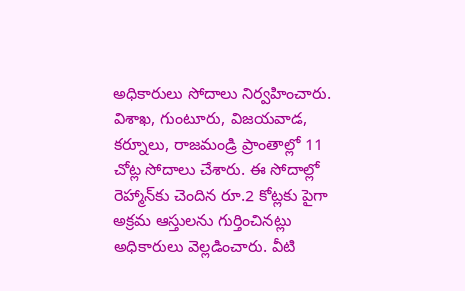అధికారులు సోదాలు నిర్వహించారు. విశాఖ, గుంటూరు, విజయవాడ, కర్నూలు, రాజమండ్రి ప్రాంతాల్లో 11 చోట్ల సోదాలు చేశారు. ఈ సోదాల్లో రెహ్మాన్‌కు చెందిన రూ.2 కోట్లకు పైగా అక్రమ ఆస్తులను గుర్తించినట్లు అధికారులు వెల్లడించారు. వీటి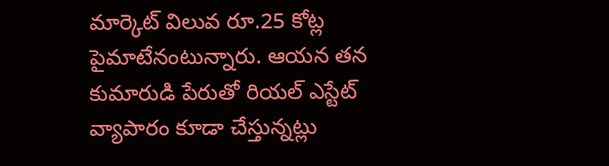మార్కెట్ విలువ రూ.25 కోట్ల పైమాటేనంటున్నారు. ఆయన తన కుమారుడి పేరుతో రియల్ ఎస్టేట్ వ్యాపారం కూడా చేస్తున్నట్లు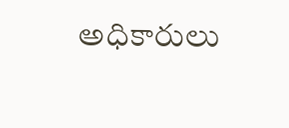అధికారులు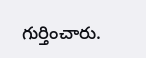గుర్తించారు.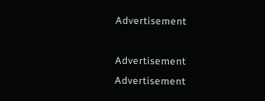Advertisement

Advertisement
Advertisement